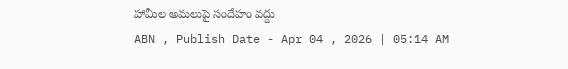హామీల అమలుపై సందేహం వద్దు
ABN , Publish Date - Apr 04 , 2026 | 05:14 AM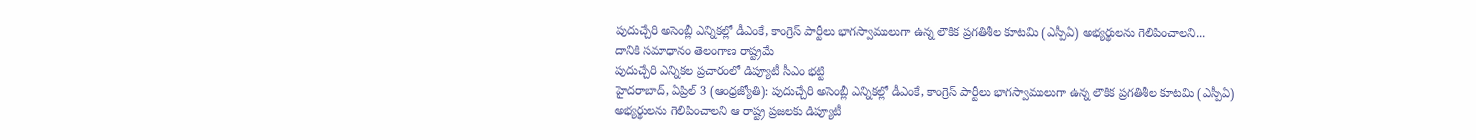పుదుచ్చేరి అసెంబ్లీ ఎన్నికల్లో డీఎంకే, కాంగ్రెస్ పార్టీలు భాగస్వాములుగా ఉన్న లౌకిక ప్రగతిశీల కూటమి (ఎస్పీఏ) అభ్యర్థులను గెలిపించాలని...
దానికి సమాధానం తెలంగాణ రాష్ట్రమే
పుదుచ్చేరి ఎన్నికల ప్రచారంలో డిప్యూటీ సీఎం భట్టి
హైదరాబాద్, ఏప్రిల్ 3 (ఆంధ్రజ్యోతి): పుదుచ్చేరి అసెంబ్లీ ఎన్నికల్లో డీఎంకే, కాంగ్రెస్ పార్టీలు భాగస్వాములుగా ఉన్న లౌకిక ప్రగతిశీల కూటమి (ఎస్పీఏ) అభ్యర్థులను గెలిపించాలని ఆ రాష్ట్ర ప్రజలకు డిప్యూటీ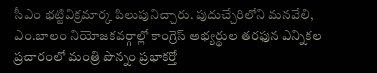సీఎం భట్టివిక్రమార్క పిలుపునిచ్చారు. పుదుచ్చేరిలోని మనవేలి, ఎం.బాలం నియోజకవర్గాల్లో కాంగ్రెస్ అభ్యర్థుల తరఫున ఎన్నికల ప్రచారంలో మంత్రి పొన్నం ప్రభాకర్తో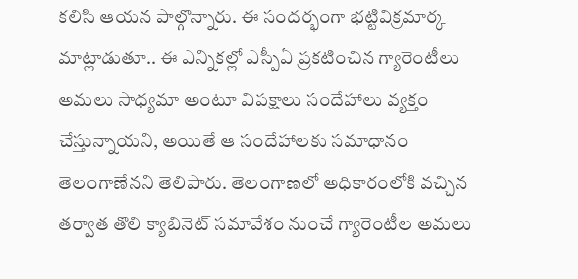కలిసి ఆయన పాల్గొన్నారు. ఈ సందర్భంగా భట్టివిక్రమార్క మాట్లాడుతూ.. ఈ ఎన్నికల్లో ఎస్పీఏ ప్రకటించిన గ్యారెంటీలు అమలు సాధ్యమా అంటూ విపక్షాలు సందేహాలు వ్యక్తం చేస్తున్నాయని, అయితే ఆ సందేహాలకు సమాధానం తెలంగాణేనని తెలిపారు. తెలంగాణలో అధికారంలోకి వచ్చిన తర్వాత తొలి క్యాబినెట్ సమావేశం నుంచే గ్యారెంటీల అమలు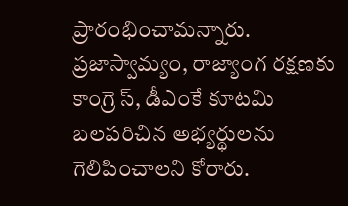ప్రారంభించామన్నారు. ప్రజాస్వామ్యం, రాజ్యాంగ రక్షణకు కాంగ్రె స్, డీఎంకే కూటమి బలపరిచిన అభ్యర్థులను గెలిపించాలని కోరారు.